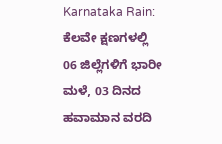Karnataka Rain: ಕೆಲವೇ ಕ್ಷಣಗಳಲ್ಲಿ 06 ಜಿಲ್ಲೆಗಳಿಗೆ ಭಾರೀ ಮಳೆ, 03 ದಿನದ ಹವಾಮಾನ ವರದಿ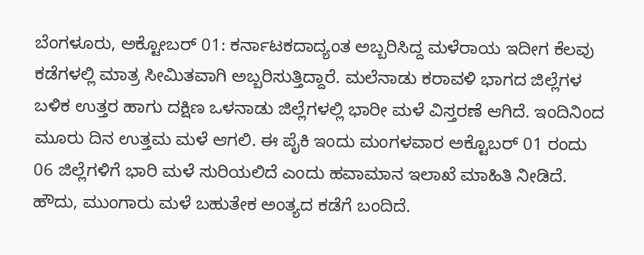ಬೆಂಗಳೂರು, ಅಕ್ಟೋಬರ್ 01: ಕರ್ನಾಟಕದಾದ್ಯಂತ ಅಬ್ಬರಿಸಿದ್ದ ಮಳೆರಾಯ ಇದೀಗ ಕೆಲವು ಕಡೆಗಳಲ್ಲಿ ಮಾತ್ರ ಸೀಮಿತವಾಗಿ ಅಬ್ಬರಿಸುತ್ತಿದ್ದಾರೆ. ಮಲೆನಾಡು ಕರಾವಳಿ ಭಾಗದ ಜಿಲ್ಲೆಗಳ ಬಳಿಕ ಉತ್ತರ ಹಾಗು ದಕ್ಷಿಣ ಒಳನಾಡು ಜಿಲ್ಲೆಗಳಲ್ಲಿ ಭಾರೀ ಮಳೆ ವಿಸ್ತರಣೆ ಆಗಿದೆ. ಇಂದಿನಿಂದ ಮೂರು ದಿನ ಉತ್ತಮ ಮಳೆ ಆಗಲಿ. ಈ ಪೈಕಿ ಇಂದು ಮಂಗಳವಾರ ಅಕ್ಟೊಬರ್ 01 ರಂದು 06 ಜಿಲ್ಲೆಗಳಿಗೆ ಭಾರಿ ಮಳೆ ಸುರಿಯಲಿದೆ ಎಂದು ಹವಾಮಾನ ಇಲಾಖೆ ಮಾಹಿತಿ ನೀಡಿದೆ.
ಹೌದು, ಮುಂಗಾರು ಮಳೆ ಬಹುತೇಕ ಅಂತ್ಯದ ಕಡೆಗೆ ಬಂದಿದೆ.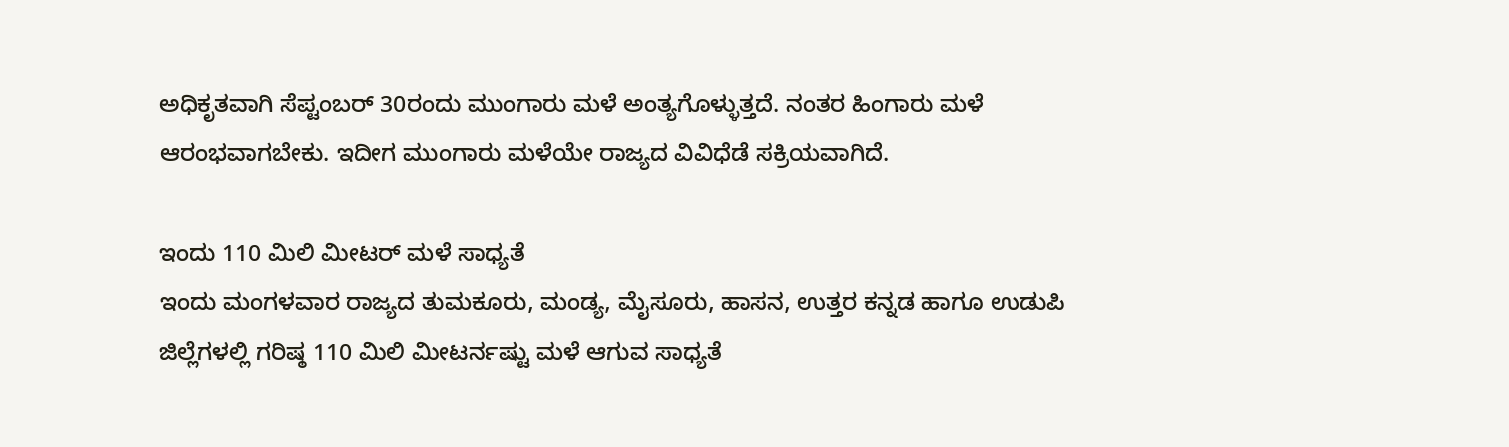ಅಧಿಕೃತವಾಗಿ ಸೆಪ್ಟಂಬರ್ 30ರಂದು ಮುಂಗಾರು ಮಳೆ ಅಂತ್ಯಗೊಳ್ಳುತ್ತದೆ. ನಂತರ ಹಿಂಗಾರು ಮಳೆ ಆರಂಭವಾಗಬೇಕು. ಇದೀಗ ಮುಂಗಾರು ಮಳೆಯೇ ರಾಜ್ಯದ ವಿವಿಧೆಡೆ ಸಕ್ರಿಯವಾಗಿದೆ.

ಇಂದು 110 ಮಿಲಿ ಮೀಟರ್ ಮಳೆ ಸಾಧ್ಯತೆ
ಇಂದು ಮಂಗಳವಾರ ರಾಜ್ಯದ ತುಮಕೂರು, ಮಂಡ್ಯ, ಮೈಸೂರು, ಹಾಸನ, ಉತ್ತರ ಕನ್ನಡ ಹಾಗೂ ಉಡುಪಿ ಜಿಲ್ಲೆಗಳಲ್ಲಿ ಗರಿಷ್ಠ 110 ಮಿಲಿ ಮೀಟರ್ನಷ್ಟು ಮಳೆ ಆಗುವ ಸಾಧ್ಯತೆ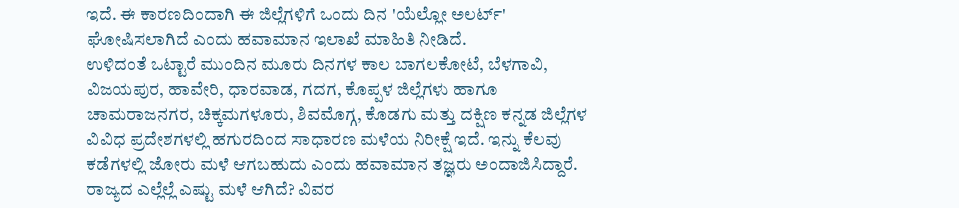ಇದೆ. ಈ ಕಾರಣದಿಂದಾಗಿ ಈ ಜಿಲ್ಲೆಗಳಿಗೆ ಒಂದು ದಿನ 'ಯೆಲ್ಲೋ ಅಲರ್ಟ್' ಘೋಷಿಸಲಾಗಿದೆ ಎಂದು ಹವಾಮಾನ ಇಲಾಖೆ ಮಾಹಿತಿ ನೀಡಿದೆ.
ಉಳಿದಂತೆ ಒಟ್ಟಾರೆ ಮುಂದಿನ ಮೂರು ದಿನಗಳ ಕಾಲ ಬಾಗಲಕೋಟೆ, ಬೆಳಗಾವಿ, ವಿಜಯಪುರ, ಹಾವೇರಿ, ಧಾರವಾಡ, ಗದಗ, ಕೊಪ್ಪಳ ಜಿಲ್ಲೆಗಳು ಹಾಗೂ ಚಾಮರಾಜನಗರ, ಚಿಕ್ಕಮಗಳೂರು, ಶಿವಮೊಗ್ಗ, ಕೊಡಗು ಮತ್ತು ದಕ್ಷಿಣ ಕನ್ನಡ ಜಿಲ್ಲೆಗಳ ವಿವಿಧ ಪ್ರದೇಶಗಳಲ್ಲಿ ಹಗುರದಿಂದ ಸಾಧಾರಣ ಮಳೆಯ ನಿರೀಕ್ಷೆ ಇದೆ. ಇನ್ನು ಕೆಲವು ಕಡೆಗಳಲ್ಲಿ ಜೋರು ಮಳೆ ಆಗಬಹುದು ಎಂದು ಹವಾಮಾನ ತಜ್ಞರು ಅಂದಾಜಿಸಿದ್ದಾರೆ.
ರಾಜ್ಯದ ಎಲ್ಲೆಲ್ಲೆ ಎಷ್ಟು ಮಳೆ ಆಗಿದೆ? ವಿವರ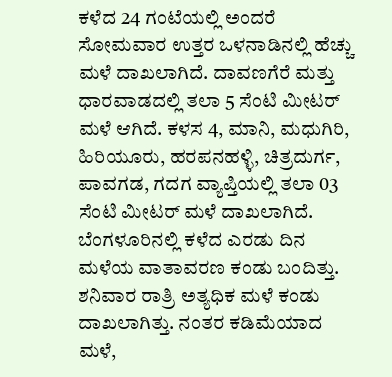ಕಳೆದ 24 ಗಂಟೆಯಲ್ಲಿ ಅಂದರೆ ಸೋಮವಾರ ಉತ್ತರ ಒಳನಾಡಿನಲ್ಲಿ ಹೆಚ್ಚು ಮಳೆ ದಾಖಲಾಗಿದೆ. ದಾವಣಗೆರೆ ಮತ್ತು ಧಾರವಾಡದಲ್ಲಿ ತಲಾ 5 ಸೆಂಟಿ ಮೀಟರ್ ಮಳೆ ಆಗಿದೆ. ಕಳಸ 4, ಮಾನಿ, ಮಧುಗಿರಿ, ಹಿರಿಯೂರು, ಹರಪನಹಳ್ಳಿ, ಚಿತ್ರದುರ್ಗ, ಪಾವಗಡ, ಗದಗ ವ್ಯಾಪ್ತಿಯಲ್ಲಿ ತಲಾ 03 ಸೆಂಟಿ ಮೀಟರ್ ಮಳೆ ದಾಖಲಾಗಿದೆ.
ಬೆಂಗಳೂರಿನಲ್ಲಿ ಕಳೆದ ಎರಡು ದಿನ ಮಳೆಯ ವಾತಾವರಣ ಕಂಡು ಬಂದಿತ್ತು. ಶನಿವಾರ ರಾತ್ರಿ ಅತ್ಯಧಿಕ ಮಳೆ ಕಂಡು ದಾಖಲಾಗಿತ್ತು. ನಂತರ ಕಡಿಮೆಯಾದ ಮಳೆ,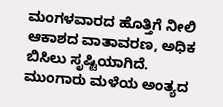ಮಂಗಳವಾರದ ಹೊತ್ತಿಗೆ ನೀಲಿ ಆಕಾಶದ ವಾತಾವರಣ, ಅಧಿಕ ಬಿಸಿಲು ಸೃಷ್ಟಿಯಾಗಿದೆ.
ಮುಂಗಾರು ಮಳೆಯ ಅಂತ್ಯದ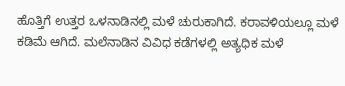ಹೊತ್ತಿಗೆ ಉತ್ತರ ಒಳನಾಡಿನಲ್ಲಿ ಮಳೆ ಚುರುಕಾಗಿದೆ. ಕರಾವಳಿಯಲ್ಲೂ ಮಳೆ ಕಡಿಮೆ ಆಗಿದೆ. ಮಲೆನಾಡಿನ ವಿವಿಧ ಕಡೆಗಳಲ್ಲಿ ಅತ್ಯಧಿಕ ಮಳೆ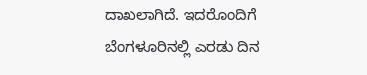ದಾಖಲಾಗಿದೆ. ಇದರೊಂದಿಗೆ ಬೆಂಗಳೂರಿನಲ್ಲಿ ಎರಡು ದಿನ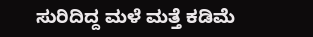ಸುರಿದಿದ್ದ ಮಳೆ ಮತ್ತೆ ಕಡಿಮೆ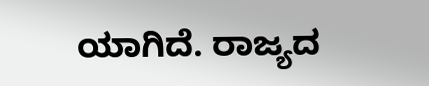ಯಾಗಿದೆ. ರಾಜ್ಯದ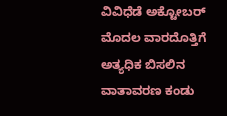ವಿವಿಧೆಡೆ ಅಕ್ಟೋಬರ್ ಮೊದಲ ವಾರದೊತ್ತಿಗೆ ಅತ್ಯಧಿಕ ಬಿಸಲಿನ ವಾತಾವರಣ ಕಂಡು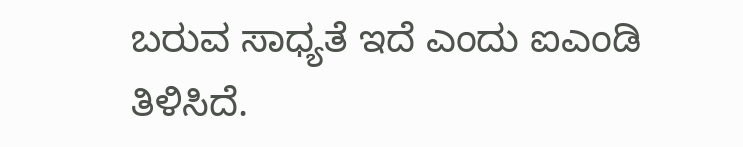ಬರುವ ಸಾಧ್ಯತೆ ಇದೆ ಎಂದು ಐಎಂಡಿ ತಿಳಿಸಿದೆ.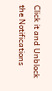Click it and Unblock the Notifications